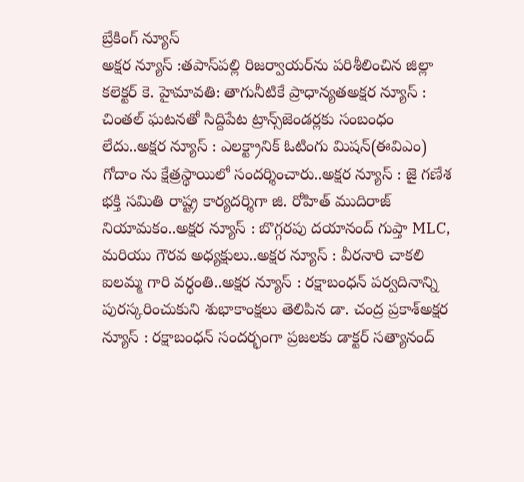బ్రేకింగ్ న్యూస్
అక్షర న్యూస్ :తపాస్‌పల్లి రిజర్వాయర్‌ను పరిశీలించిన జిల్లా కలెక్టర్ కె. హైమావతి: తాగునీటికే ప్రాధాన్యతఅక్షర న్యూస్ : చింతల్ ఘటనతో సిద్దిపేట ట్రాన్స్‌జెండర్లకు సంబంధం లేదు..అక్షర న్యూస్ : ఎలక్ట్రానిక్ ఓటింగు మిషన్(ఈవిఎం) గోదాం ను క్షేత్రస్థాయిలో సందర్శించారు..అక్షర న్యూస్ : జై గణేశ భక్తి సమితి రాష్ట్ర కార్యదర్శిగా జి. రోహిత్ ముదిరాజ్ నియామకం..అక్షర న్యూస్ : బొగ్గరపు దయానంద్ గుప్తా MLC, మరియు గౌరవ అధ్యక్షులు..అక్షర న్యూస్ : వీరనారి చాకలి ఐలమ్మ గారి వర్ధంతి..అక్షర న్యూస్ : రక్షాబంధన్ పర్వదినాన్ని పురస్కరించుకుని శుభాకాంక్షలు తెలిపిన డా. చంద్ర ప్రకాశ్అక్షర న్యూస్ : రక్షాబంధన్ సందర్భంగా ప్రజలకు డాక్టర్ సత్యానంద్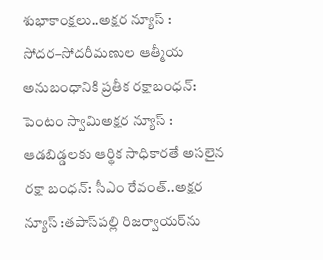శుభాకాంక్షలు..అక్షర న్యూస్ : సోదర–సోదరీమణుల ఆత్మీయ అనుబంధానికి ప్రతీక రక్షాబంధన్: పెంటం స్వామిఅక్షర న్యూస్ : ఆడబిడ్డలకు ఆర్థిక సాధికారతే అసలైన రక్షా బంధన్‌: సీఎం రేవంత్‌..అక్షర న్యూస్ :తపాస్‌పల్లి రిజర్వాయర్‌ను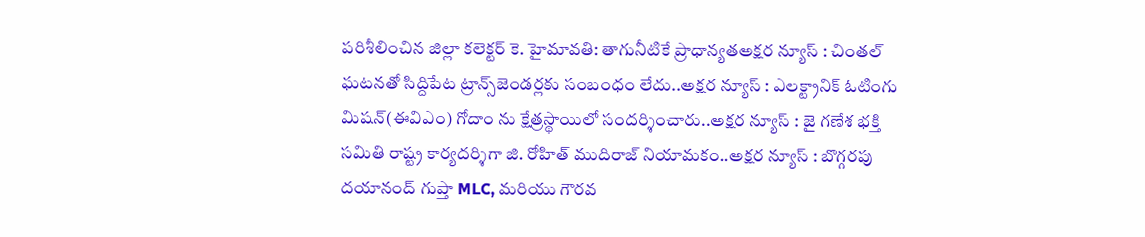పరిశీలించిన జిల్లా కలెక్టర్ కె. హైమావతి: తాగునీటికే ప్రాధాన్యతఅక్షర న్యూస్ : చింతల్ ఘటనతో సిద్దిపేట ట్రాన్స్‌జెండర్లకు సంబంధం లేదు..అక్షర న్యూస్ : ఎలక్ట్రానిక్ ఓటింగు మిషన్(ఈవిఎం) గోదాం ను క్షేత్రస్థాయిలో సందర్శించారు..అక్షర న్యూస్ : జై గణేశ భక్తి సమితి రాష్ట్ర కార్యదర్శిగా జి. రోహిత్ ముదిరాజ్ నియామకం..అక్షర న్యూస్ : బొగ్గరపు దయానంద్ గుప్తా MLC, మరియు గౌరవ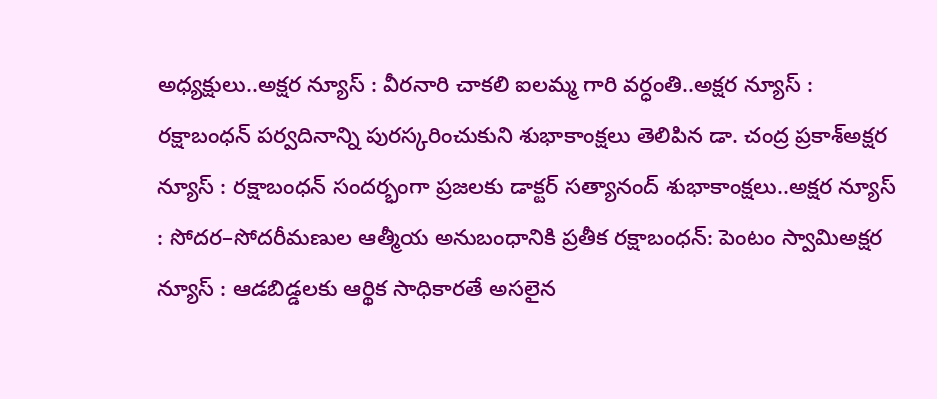అధ్యక్షులు..అక్షర న్యూస్ : వీరనారి చాకలి ఐలమ్మ గారి వర్ధంతి..అక్షర న్యూస్ : రక్షాబంధన్ పర్వదినాన్ని పురస్కరించుకుని శుభాకాంక్షలు తెలిపిన డా. చంద్ర ప్రకాశ్అక్షర న్యూస్ : రక్షాబంధన్ సందర్భంగా ప్రజలకు డాక్టర్ సత్యానంద్ శుభాకాంక్షలు..అక్షర న్యూస్ : సోదర–సోదరీమణుల ఆత్మీయ అనుబంధానికి ప్రతీక రక్షాబంధన్: పెంటం స్వామిఅక్షర న్యూస్ : ఆడబిడ్డలకు ఆర్థిక సాధికారతే అసలైన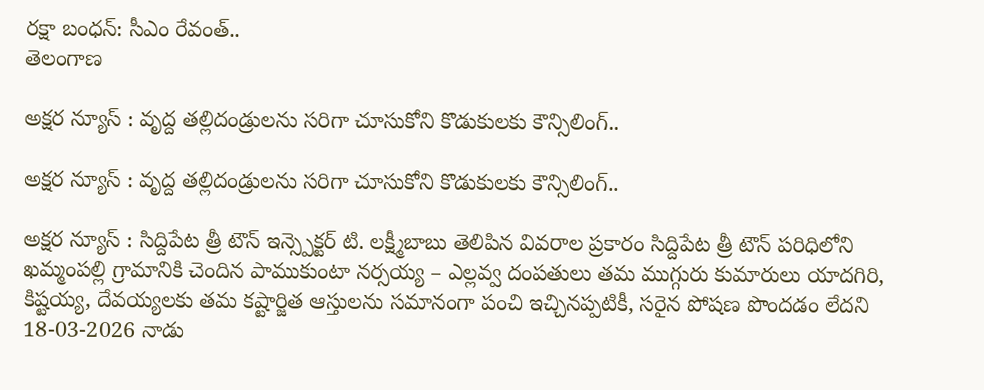రక్షా బంధన్‌: సీఎం రేవంత్‌..
తెలంగాణ

అక్షర న్యూస్ : వృద్ద తల్లిదండ్రులను సరిగా చూసుకోని కొడుకులకు కౌన్సిలింగ్..

అక్షర న్యూస్ : వృద్ద తల్లిదండ్రులను సరిగా చూసుకోని కొడుకులకు కౌన్సిలింగ్..

అక్షర న్యూస్ : సిద్దిపేట త్రీ టౌన్ ఇన్స్పెక్టర్ టి. లక్ష్మీబాబు తెలిపిన వివరాల ప్రకారం సిద్దిపేట త్రీ టౌన్ పరిధిలోని ఖమ్మంపల్లి గ్రామానికి చెందిన పాముకుంటా నర్సయ్య – ఎల్లవ్వ దంపతులు తమ ముగ్గురు కుమారులు యాదగిరి, కిష్టయ్య, దేవయ్యలకు తమ కష్టార్జిత ఆస్తులను సమానంగా పంచి ఇచ్చినప్పటికీ, సరైన పోషణ పొందడం లేదని 18-03-2026 నాడు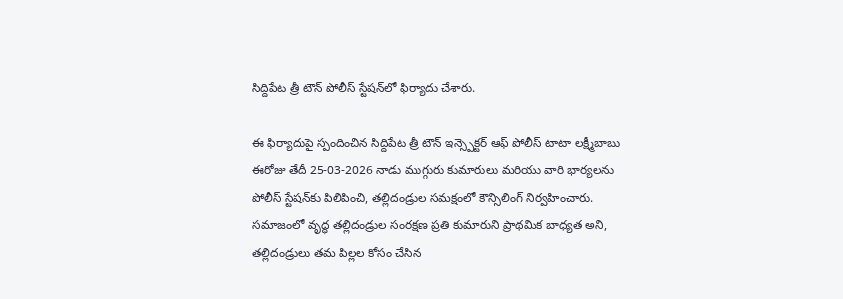సిద్దిపేట త్రీ టౌన్ పోలీస్ స్టేషన్‌లో ఫిర్యాదు చేశారు.

ఈ ఫిర్యాదుపై స్పందించిన సిద్దిపేట త్రీ టౌన్ ఇన్స్పెక్టర్ ఆఫ్ పోలీస్ టాటా లక్ష్మీబాబు ఈరోజు తేదీ 25-03-2026 నాడు ముగ్గురు కుమారులు మరియు వారి భార్యలను పోలీస్ స్టేషన్‌కు పిలిపించి, తల్లిదండ్రుల సమక్షంలో కౌన్సిలింగ్ నిర్వహించారు. సమాజంలో వృద్ధ తల్లిదండ్రుల సంరక్షణ ప్రతి కుమారుని ప్రాథమిక బాధ్యత అని, తల్లిదండ్రులు తమ పిల్లల కోసం చేసిన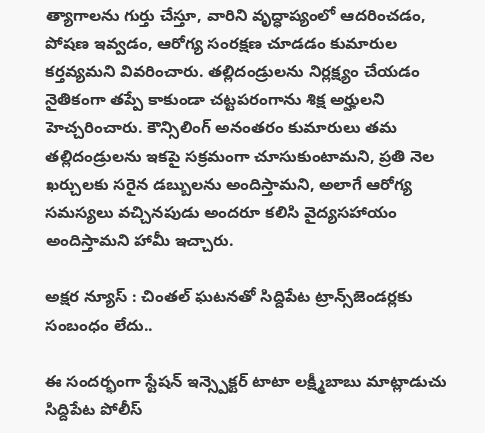త్యాగాలను గుర్తు చేస్తూ, వారిని వృద్ధాప్యంలో ఆదరించడం, పోషణ ఇవ్వడం, ఆరోగ్య సంరక్షణ చూడడం కుమారుల కర్తవ్యమని వివరించారు. తల్లిదండ్రులను నిర్లక్ష్యం చేయడం నైతికంగా తప్పే కాకుండా చట్టపరంగాను శిక్ష అర్హులని హెచ్చరించారు. కౌన్సిలింగ్ అనంతరం కుమారులు తమ తల్లిదండ్రులను ఇకపై సక్రమంగా చూసుకుంటామని, ప్రతి నెల ఖర్చులకు సరైన డబ్బులను అందిస్తామని, అలాగే ఆరోగ్య సమస్యలు వచ్చినపుడు అందరూ కలిసి వైద్యసహాయం అందిస్తామని హామీ ఇచ్చారు.

అక్షర న్యూస్ : చింతల్ ఘటనతో సిద్దిపేట ట్రాన్స్‌జెండర్లకు సంబంధం లేదు..

ఈ సందర్భంగా స్టేషన్ ఇన్స్పెక్టర్ టాటా లక్ష్మీబాబు మాట్లాడుచు సిద్దిపేట పోలీస్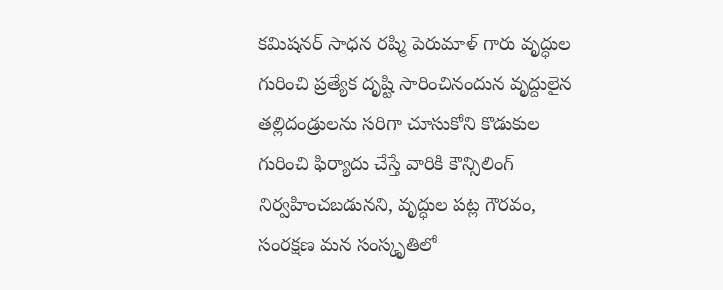కమిషనర్ సాధన రష్మి పెరుమాళ్ గారు వృద్ధుల గురించి ప్రత్యేక దృష్టి సారించినందున వృద్దులైన తల్లిదండ్రులను సరిగా చూసుకోని కొడుకుల గురించి ఫిర్యాదు చేస్తే వారికి కౌన్సిలింగ్ నిర్వహించబడునని, వృద్ధుల పట్ల గౌరవం, సంరక్షణ మన సంస్కృతిలో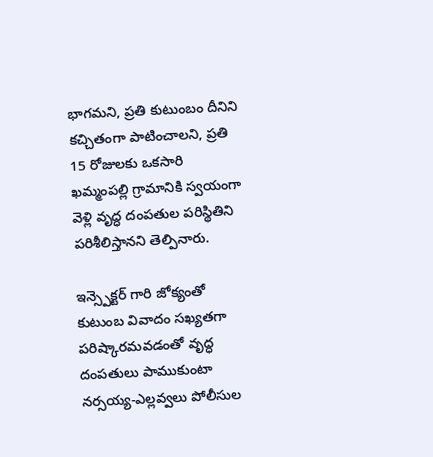భాగమని, ప్రతి కుటుంబం దీనిని కచ్చితంగా పాటించాలని, ప్రతి 15 రోజులకు ఒకసారి ఖమ్మంపల్లి గ్రామానికి స్వయంగా వెళ్లి వృద్ధ దంపతుల పరిస్థితిని పరిశీలిస్తానని తెల్పినారు.

ఇన్స్పెక్టర్ గారి జోక్యంతో కుటుంబ వివాదం సఖ్యతగా పరిష్కారమవడంతో వృద్ధ దంపతులు పాముకుంటా నర్సయ్య-ఎల్లవ్వలు పోలీసుల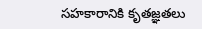సహకారానికి కృతజ్ఞతలు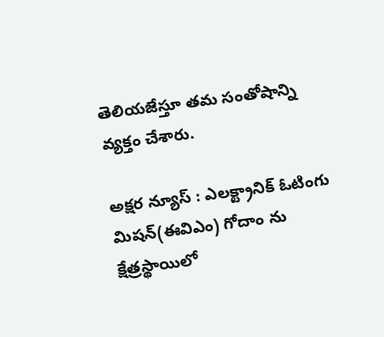తెలియజేస్తూ తమ సంతోషాన్ని వ్యక్తం చేశారు.

అక్షర న్యూస్ : ఎలక్ట్రానిక్ ఓటింగు మిషన్(ఈవిఎం) గోదాం ను క్షేత్రస్థాయిలో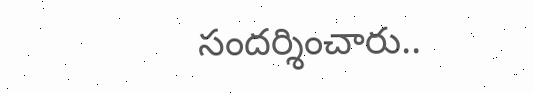సందర్శించారు..